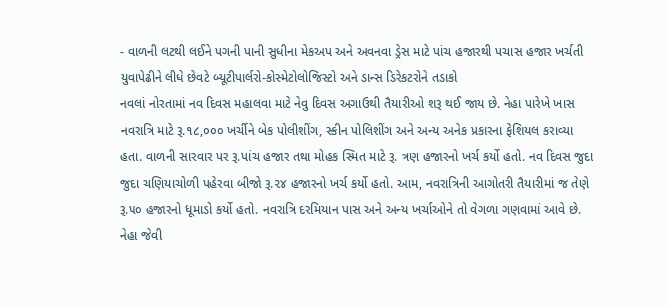- વાળની લટથી લઈને પગની પાની સુધીના મેકઅપ અને અવનવા ડ્રેસ માટે પાંચ હજારથી પચાસ હજાર ખર્ચતી યુવાપેઢીને લીધે છેવટે બ્યૂટીપાર્લરો-કોસ્મેટોલોજિસ્ટો અને ડાન્સ ડિરેકટરોને તડાકો
નવલાં નોરતામાં નવ દિવસ મહાલવા માટે નેવુ દિવસ અગાઉથી તૈયારીઓ શરૂ થઈ જાય છે. નેહા પારેખે ખાસ નવરાત્રિ માટે રૂ.૧૮,૦૦૦ ખર્ચીને બેક પોલીશીંગ, સ્કીન પોલિશીંગ અને અન્ય અનેક પ્રકારના ફેશિયલ કરાવ્યા હતા. વાળની સારવાર પર રૂ.પાંચ હજાર તથા મોહક સ્મિત માટે રૂ. ત્રણ હજારનો ખર્ચ કર્યો હતો. નવ દિવસ જુદા જુદા ચણિયાચોળી પહેરવા બીજો રૂ.૨૪ હજારનો ખર્ચ કર્યો હતો. આમ, નવરાત્રિની આગોતરી તૈયારીમાં જ તેણે રૂ.૫૦ હજારનો ધૂમાડો કર્યો હતો. નવરાત્રિ દરમિયાન પાસ અને અન્ય ખર્ચાઓને તો વેગળા ગણવામાં આવે છે.
નેહા જેવી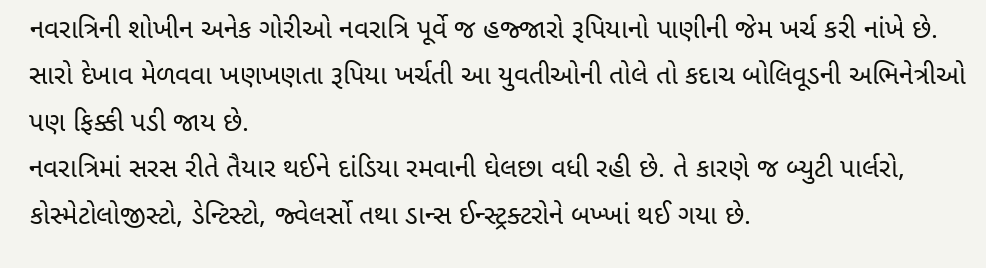નવરાત્રિની શોખીન અનેક ગોરીઓ નવરાત્રિ પૂર્વે જ હજ્જારો રૂપિયાનો પાણીની જેમ ખર્ચ કરી નાંખે છે. સારો દેખાવ મેળવવા ખણખણતા રૂપિયા ખર્ચતી આ યુવતીઓની તોલે તો કદાચ બોલિવૂડની અભિનેત્રીઓ પણ ફિક્કી પડી જાય છે.
નવરાત્રિમાં સરસ રીતે તૈયાર થઈને દાંડિયા રમવાની ઘેલછા વધી રહી છે. તે કારણે જ બ્યુટી પાર્લરો, કોસ્મેટોલોજીસ્ટો, ડેન્ટિસ્ટો, જ્વેલર્સો તથા ડાન્સ ઈન્સ્ટ્રક્ટરોને બખ્ખાં થઈ ગયા છે.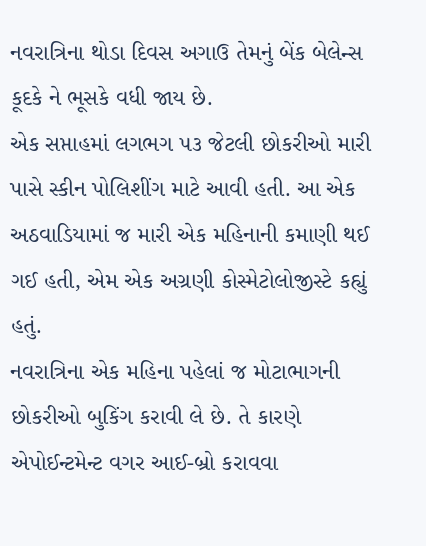નવરાત્રિના થોડા દિવસ અગાઉ તેમનું બેંક બેલેન્સ કૂદકે ને ભૂસકે વધી જાય છે.
એક સપ્તાહમાં લગભગ ૫૩ જેટલી છોકરીઓ મારી પાસે સ્કીન પોલિશીંગ માટે આવી હતી. આ એક અઠવાડિયામાં જ મારી એક મહિનાની કમાણી થઈ ગઈ હતી, એમ એક અગ્રણી કોસ્મેટોલોજીસ્ટે કહ્યું હતું.
નવરાત્રિના એક મહિના પહેલાં જ મોટાભાગની છોકરીઓ બુકિંગ કરાવી લે છે. તે કારણે એપોઈન્ટમેન્ટ વગર આઈ-બ્રો કરાવવા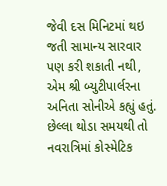જેવી દસ મિનિટમાં થઇ જતી સામાન્ય સારવાર પણ કરી શકાતી નથી, એમ શ્રી બ્યુટીપાર્લરના અનિતા સોનીએ કહ્યું હતું.
છેલ્લા થોડા સમયથી તો નવરાત્રિમાં કોસ્મેટિક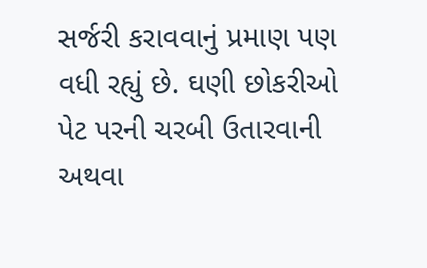સર્જરી કરાવવાનું પ્રમાણ પણ વધી રહ્યું છે. ઘણી છોકરીઓ પેટ પરની ચરબી ઉતારવાની અથવા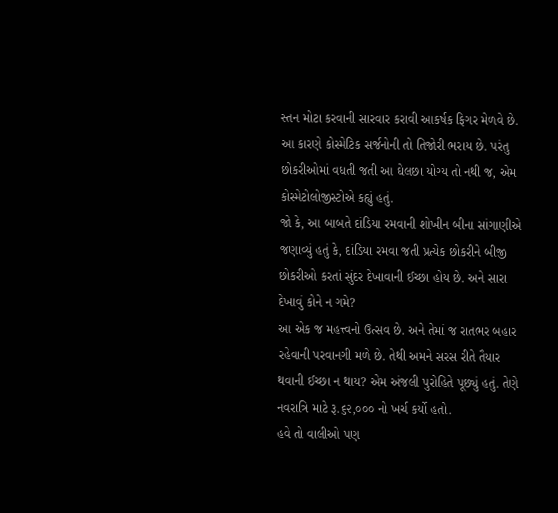સ્તન મોટા કરવાની સારવાર કરાવી આકર્ષક ફિગર મેળવે છે. આ કારણે કોસ્મેટિક સર્જનોની તો તિજોરી ભરાય છે. પરંતુ છોકરીઓમાં વધતી જતી આ ઘેલછા યોગ્ય તો નથી જ, એમ કોસ્મેટોલોજીસ્ટોએ કહ્યું હતું.
જો કે, આ બાબતે દાંડિયા રમવાની શોખીન બીના સાંગાણીએ જણાવ્યું હતું કે, દાંડિયા રમવા જતી પ્રત્યેક છોકરીને બીજી છોકરીઓ કરતાં સુંદર દેખાવાની ઈચ્છા હોય છે. અને સારા દેખાવું કોને ન ગમે?
આ એક જ મહત્ત્વનો ઉત્સવ છે. અને તેમાં જ રાતભર બહાર રહેવાની પરવાનગી મળે છે. તેથી અમને સરસ રીતે તૈયાર થવાની ઈચ્છા ન થાય? એમ અંજલી પુરોહિતે પૂછ્યું હતું. તેણે નવરાત્રિ માટે રૂ.૬૨,૦૦૦ નો ખર્ચ કર્યો હતો.
હવે તો વાલીઓ પણ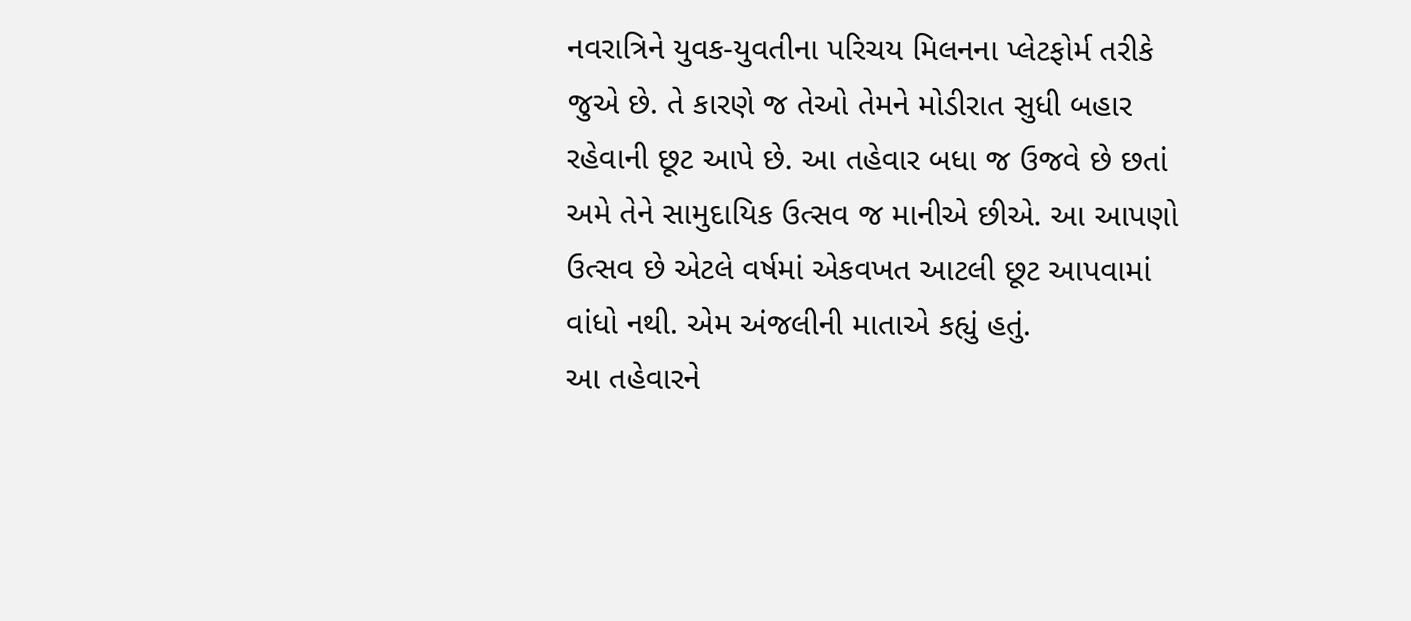નવરાત્રિને યુવક-યુવતીના પરિચય મિલનના પ્લેટફોર્મ તરીકે જુએ છે. તે કારણે જ તેઓ તેમને મોડીરાત સુધી બહાર રહેવાની છૂટ આપે છે. આ તહેવાર બધા જ ઉજવે છે છતાં અમે તેને સામુદાયિક ઉત્સવ જ માનીએ છીએ. આ આપણો ઉત્સવ છે એટલે વર્ષમાં એકવખત આટલી છૂટ આપવામાં વાંધો નથી. એમ અંજલીની માતાએ કહ્યું હતું.
આ તહેવારને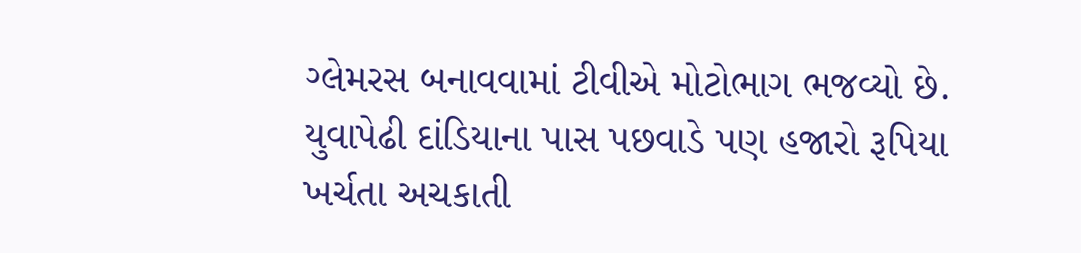ગ્લેમરસ બનાવવામાં ટીવીએ મોટોભાગ ભજવ્યો છે. યુવાપેઢી દાંડિયાના પાસ પછવાડે પણ હજારો રૂપિયા ખર્ચતા અચકાતી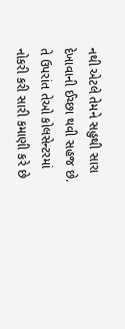નથી એટલે તેમને સહુથી સારા દેખાવાની ઈચ્છા થવી સહજ છે. તે ઉપરાંત તેઓ કોલસેન્ટરમાં નોકરી કરી સારી કમાણી કરે છે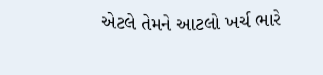એટલે તેમને આટલો ખર્ચ ભારે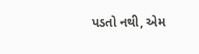પડતો નથી, એમ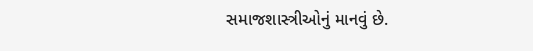સમાજશાસ્ત્રીઓનું માનવું છે.